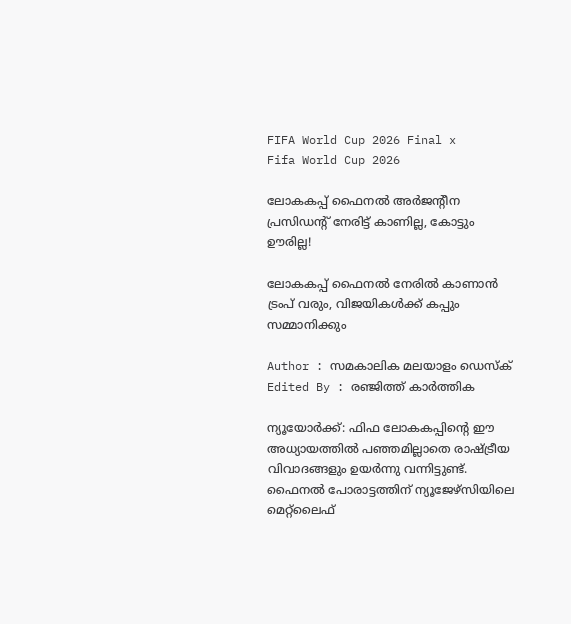FIFA World Cup 2026 Final x
Fifa World Cup 2026

ലോകകപ്പ് ഫൈനൽ അർജന്റീന പ്രസിഡന്റ് നേരിട്ട് കാണില്ല, കോട്ടും ഊരില്ല!

ലോകകപ്പ് ഫൈനൽ നേരിൽ കാണാൻ ട്രംപ് വരും, വിജയികൾക്ക് കപ്പും സമ്മാനിക്കും

Author : സമകാലിക മലയാളം ഡെസ്ക്
Edited By : രഞ്ജിത്ത് കാർത്തിക

ന്യൂയോർക്ക്: ഫിഫ ലോകകപ്പിന്റെ ഈ അധ്യായത്തിൽ പഞ്ഞമില്ലാതെ രാഷ്ട്രീയ വിവാദങ്ങളും ഉയർന്നു വന്നിട്ടുണ്ട്. ഫൈനൽ പോരാട്ടത്തിന് ന്യൂജേഴ്‌സിയിലെ മെറ്റ്ലൈഫ്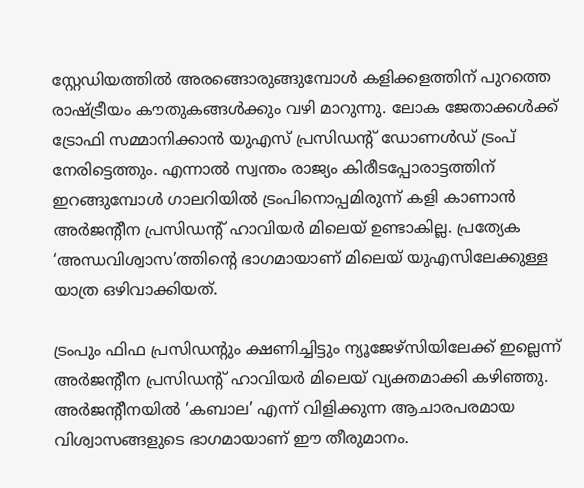സ്റ്റേഡിയത്തിൽ അരങ്ങൊരുങ്ങുമ്പോൾ കളിക്കളത്തിന് പുറത്തെ രാഷ്ട്രീയം കൗതുകങ്ങൾക്കും വഴി മാറുന്നു. ലോക ജേതാക്കൾക്ക് ട്രോഫി സമ്മാനിക്കാൻ യുഎസ് പ്രസിഡന്റ് ഡോണൾഡ് ട്രംപ് നേരിട്ടെത്തും. എന്നാൽ സ്വന്തം രാജ്യം കിരീടപ്പോരാട്ടത്തിന് ഇറങ്ങുമ്പോൾ ഗാലറിയിൽ ട്രംപിനൊപ്പമിരുന്ന് കളി കാണാൻ അർജന്റീന പ്രസിഡന്റ് ഹാവിയർ മിലെയ് ഉണ്ടാകില്ല. പ്രത്യേക ‘അന്ധവിശ്വാസ’ത്തിന്റെ ഭാഗമായാണ് മിലെയ് യുഎസിലേക്കുള്ള യാത്ര ഒഴിവാക്കിയത്.

ട്രംപും ഫിഫ പ്രസിഡന്റും ക്ഷണിച്ചിട്ടും ന്യൂജേഴ്‌സിയിലേക്ക് ഇല്ലെന്ന് അർജന്റീന പ്രസിഡന്റ് ഹാവിയർ മിലെയ് വ്യക്തമാക്കി കഴിഞ്ഞു. അർജന്റീനയിൽ ‘കബാല’ എന്ന് വിളിക്കുന്ന ആചാരപരമായ വിശ്വാസങ്ങളുടെ ഭാഗമായാണ് ഈ തീരുമാനം.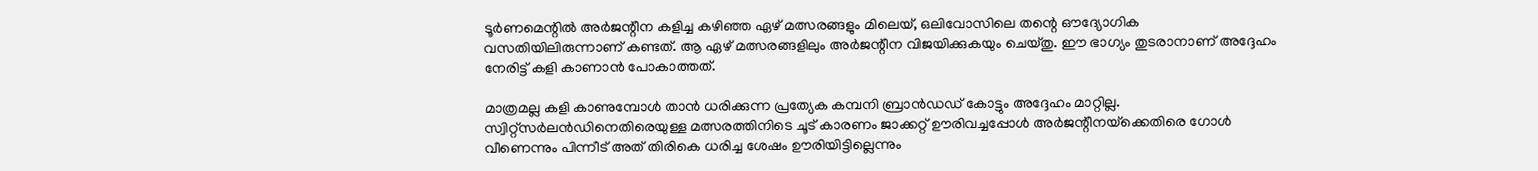ടൂർണമെന്റിൽ അർജന്റീന കളിച്ച കഴിഞ്ഞ ഏഴ് മത്സരങ്ങളും മിലെയ്, ഒലിവോസിലെ തന്റെ ഔദ്യോഗിക വസതിയിലിരുന്നാണ് കണ്ടത്. ആ ഏഴ് മത്സരങ്ങളിലും അർജന്റീന വിജയിക്കുകയും ചെയ്തു. ഈ ഭാഗ്യം തുടരാനാണ് അദ്ദേഹം നേരിട്ട് കളി കാണാൻ പോകാത്തത്.

മാത്രമല്ല കളി കാണുമ്പോൾ താൻ ധരിക്കുന്ന പ്രത്യേക കമ്പനി ബ്രാൻഡഡ് കോട്ടും അദ്ദേഹം മാറ്റില്ല. സ്വിറ്റ്‌സർലൻഡിനെതിരെയുള്ള മത്സരത്തിനിടെ ചൂട് കാരണം ജാക്കറ്റ് ഊരിവച്ചപ്പോൾ അർജന്റീനയ്‌ക്കെതിരെ ഗോൾ വീണെന്നും പിന്നീട് അത് തിരികെ ധരിച്ച ശേഷം ഊരിയിട്ടില്ലെന്നും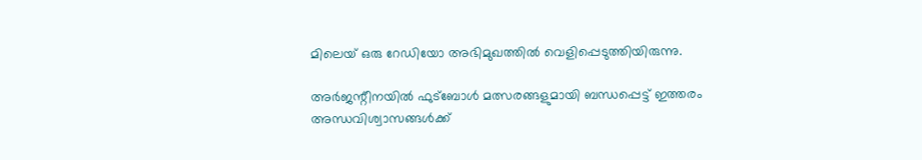മിലെയ് ഒരു റേഡിയോ അഭിമുഖത്തിൽ വെളിപ്പെടുത്തിയിരുന്നു.

അർജന്റീനയിൽ ഫുട്ബോൾ മത്സരങ്ങളുമായി ബന്ധപ്പെട്ട് ഇത്തരം അന്ധവിശ്വാസങ്ങൾക്ക്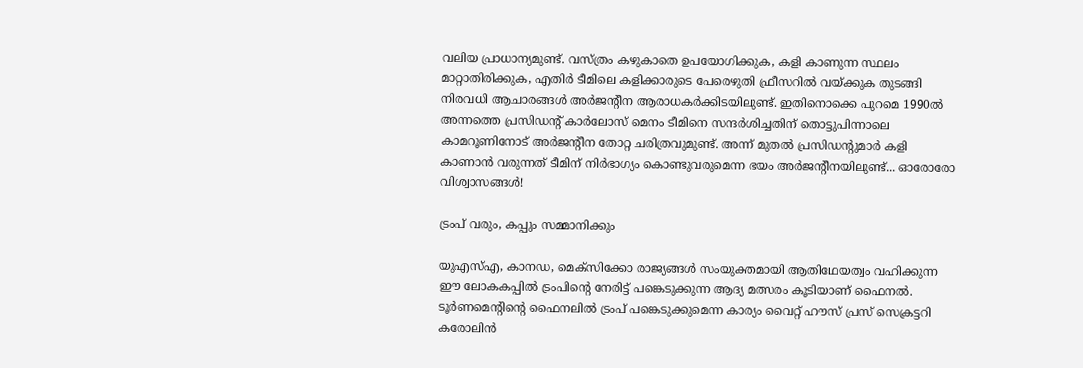വലിയ പ്രാധാന്യമുണ്ട്. വസ്ത്രം കഴുകാതെ ഉപയോഗിക്കുക, കളി കാണുന്ന സ്ഥലം മാറ്റാതിരിക്കുക, എതിർ ടീമിലെ കളിക്കാരുടെ പേരെഴുതി ഫ്രീസറിൽ വയ്ക്കുക തുടങ്ങി നിരവധി ആചാരങ്ങൾ അർജന്റീന ആരാധകർക്കിടയിലുണ്ട്. ഇതിനൊക്കെ പുറമെ 1990ൽ അന്നത്തെ പ്രസിഡന്റ് കാർലോസ് മെനം ടീമിനെ സന്ദർശിച്ചതിന് തൊട്ടുപിന്നാലെ കാമറൂണിനോട് അർജന്റീന തോറ്റ ചരിത്രവുമുണ്ട്. അന്ന് മുതൽ പ്രസിഡന്റുമാർ കളി കാണാൻ വരുന്നത് ടീമിന് നിർഭാഗ്യം കൊണ്ടുവരുമെന്ന ഭയം അർജന്റീനയിലുണ്ട്... ഓരോരോ വിശ്വാസങ്ങൾ!

ട്രംപ് വരും, കപ്പും സമ്മാനിക്കും

യുഎസ്എ, കാനഡ, മെക്സിക്കോ രാജ്യങ്ങൾ സംയുക്തമായി ആതിഥേയത്വം വഹിക്കുന്ന ഈ ലോകകപ്പിൽ ട്രംപിന്റെ നേരിട്ട് പങ്കെടുക്കുന്ന ആദ്യ മത്സരം കൂടിയാണ് ഫൈനൽ. ടൂർണമെന്റിന്റെ ഫൈനലിൽ ട്രംപ് പങ്കെടുക്കുമെന്ന കാര്യം വൈറ്റ് ഹൗസ് പ്രസ് സെക്രട്ടറി കരോലിൻ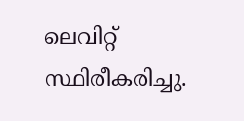ലെവിറ്റ് സ്ഥിരീകരിച്ചു.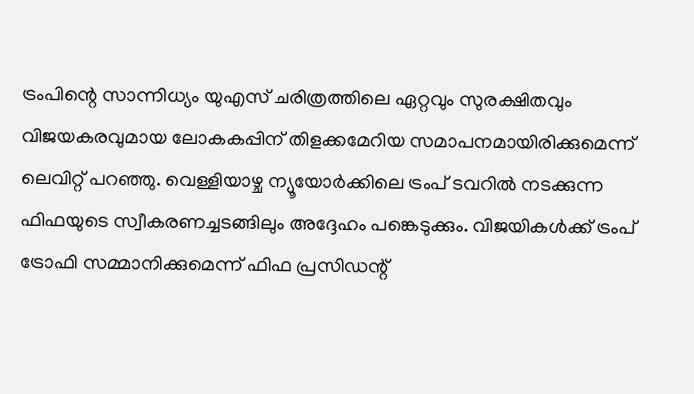ട്രംപിന്റെ സാന്നിധ്യം യുഎസ് ചരിത്രത്തിലെ ഏറ്റവും സുരക്ഷിതവും വിജയകരവുമായ ലോകകപ്പിന് തിളക്കമേറിയ സമാപനമായിരിക്കുമെന്ന് ലെവിറ്റ് പറഞ്ഞു. വെള്ളിയാഴ്ച ന്യൂയോർക്കിലെ ട്രംപ് ടവറിൽ നടക്കുന്ന ഫിഫയുടെ സ്വീകരണച്ചടങ്ങിലും അദ്ദേഹം പങ്കെടുക്കും. വിജയികൾക്ക് ട്രംപ് ട്രോഫി സമ്മാനിക്കുമെന്ന് ഫിഫ പ്രസിഡന്റ്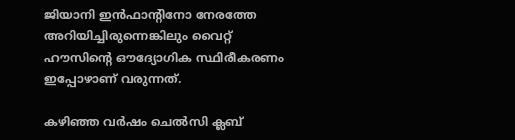ജിയാനി ഇൻഫാന്റിനോ നേരത്തേ അറിയിച്ചിരുന്നെങ്കിലും വൈറ്റ് ഹൗസിന്റെ ഔദ്യോഗിക സ്ഥിരീകരണം ഇപ്പോഴാണ് വരുന്നത്.

കഴിഞ്ഞ വർഷം ചെൽസി ക്ലബ്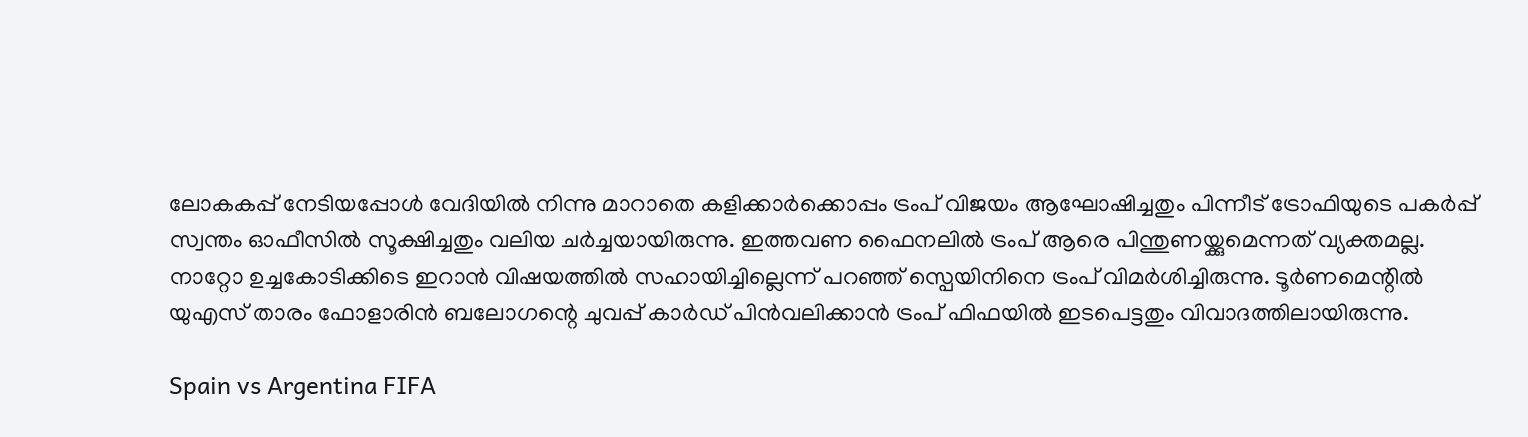ലോകകപ്പ് നേടിയപ്പോൾ വേദിയിൽ നിന്നു മാറാതെ കളിക്കാർക്കൊപ്പം ട്രംപ് വിജയം ആഘോഷിച്ചതും പിന്നീട് ട്രോഫിയുടെ പകർപ്പ് സ്വന്തം ഓഫീസിൽ സൂക്ഷിച്ചതും വലിയ ചർച്ചയായിരുന്നു. ഇത്തവണ ഫൈനലിൽ ട്രംപ് ആരെ പിന്തുണയ്ക്കുമെന്നത് വ്യക്തമല്ല. നാറ്റോ ഉച്ചകോടിക്കിടെ ഇറാൻ വിഷയത്തിൽ സഹായിച്ചില്ലെന്ന് പറഞ്ഞ് സ്പെയിനിനെ ട്രംപ് വിമർശിച്ചിരുന്നു. ടൂർണമെന്റിൽ യുഎസ് താരം ഫോളാരിൻ ബലോഗന്റെ ചുവപ്പ് കാർഡ് പിൻവലിക്കാൻ ട്രംപ് ഫിഫയിൽ ഇടപെട്ടതും വിവാദത്തിലായിരുന്നു.

Spain vs Argentina FIFA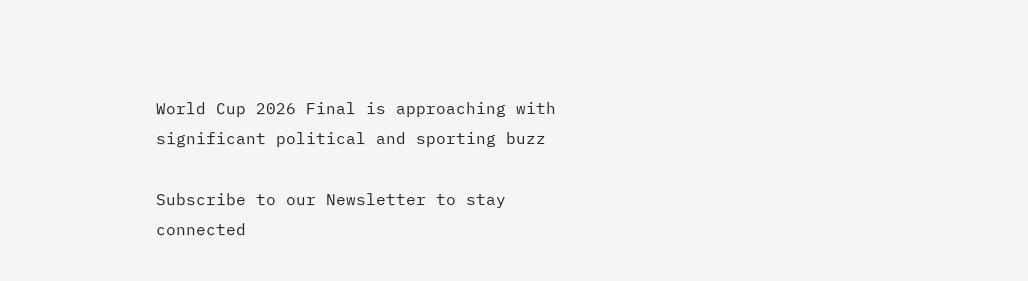World Cup 2026 Final is approaching with significant political and sporting buzz

Subscribe to our Newsletter to stay connected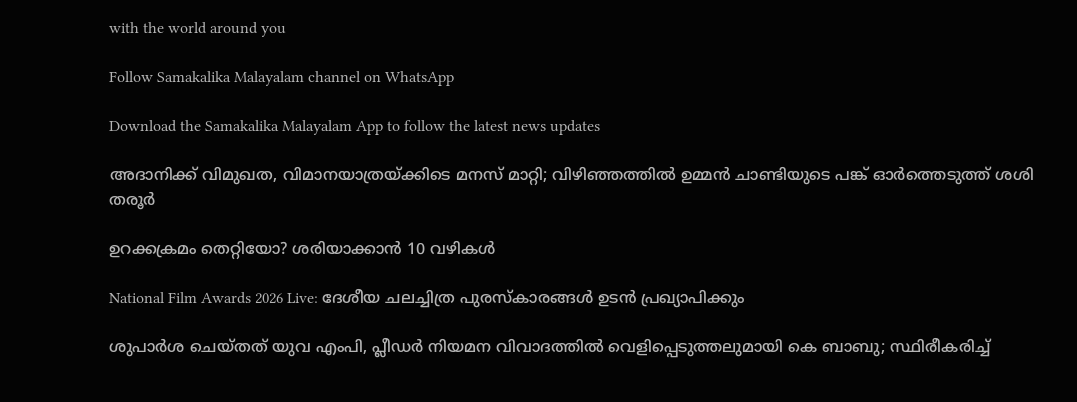with the world around you

Follow Samakalika Malayalam channel on WhatsApp

Download the Samakalika Malayalam App to follow the latest news updates

അദാനിക്ക് വിമുഖത, വിമാനയാത്രയ്ക്കിടെ മനസ് മാറ്റി; വിഴിഞ്ഞത്തിൽ ഉമ്മൻ ചാണ്ടിയുടെ പങ്ക് ഓർത്തെടുത്ത് ശശി തരൂർ

ഉറക്കക്രമം തെറ്റിയോ? ശരിയാക്കാൻ 10 വഴികൾ

National Film Awards 2026 Live: ദേശീയ ചലച്ചിത്ര പുരസ്കാരങ്ങള്‍ ഉടന്‍ പ്രഖ്യാപിക്കും

ശുപാര്‍ശ ചെയ്തത് യുവ എംപി, പ്ലീഡര്‍ നിയമന വിവാദത്തില്‍ വെളിപ്പെടുത്തലുമായി കെ ബാബു; സ്ഥിരീകരിച്ച്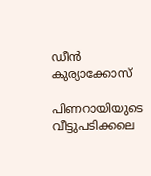ഡീന്‍ കുര്യാക്കോസ്

പിണറായിയുടെ വീട്ടുപടിക്കലെ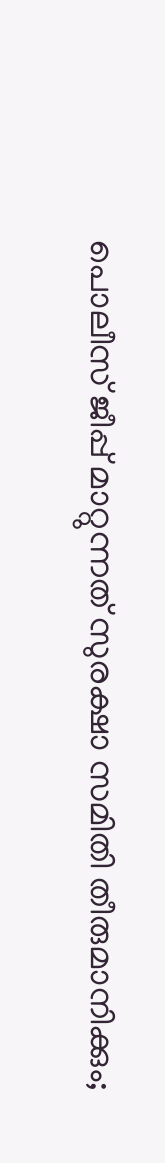പൊലീസ് ജീപ്പ് മാറ്റുന്നത് സുരക്ഷാ സമിതി തീരുമാനിക്കും;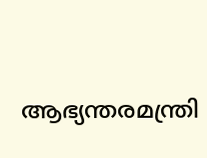ആഭ്യന്തരമന്ത്രി